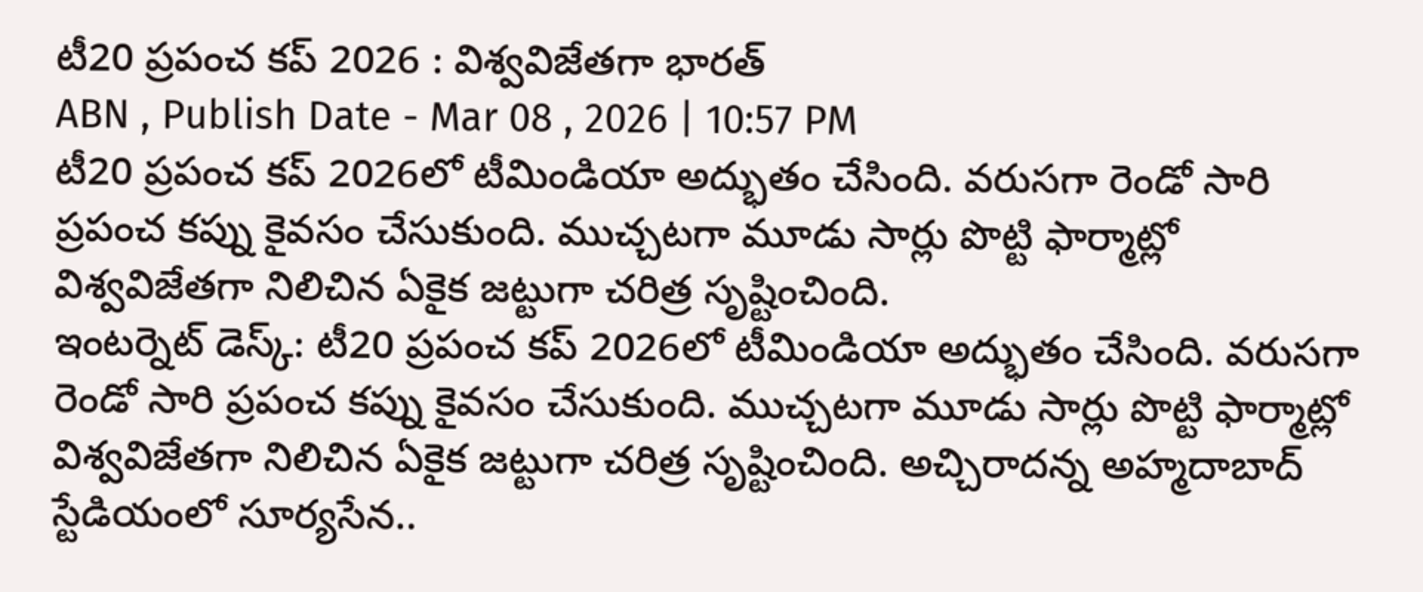టీ20 ప్రపంచ కప్ 2026 : విశ్వవిజేతగా భారత్
ABN , Publish Date - Mar 08 , 2026 | 10:57 PM
టీ20 ప్రపంచ కప్ 2026లో టీమిండియా అద్భుతం చేసింది. వరుసగా రెండో సారి ప్రపంచ కప్ను కైవసం చేసుకుంది. ముచ్చటగా మూడు సార్లు పొట్టి ఫార్మాట్లో విశ్వవిజేతగా నిలిచిన ఏకైక జట్టుగా చరిత్ర సృష్టించింది.
ఇంటర్నెట్ డెస్క్: టీ20 ప్రపంచ కప్ 2026లో టీమిండియా అద్భుతం చేసింది. వరుసగా రెండో సారి ప్రపంచ కప్ను కైవసం చేసుకుంది. ముచ్చటగా మూడు సార్లు పొట్టి ఫార్మాట్లో విశ్వవిజేతగా నిలిచిన ఏకైక జట్టుగా చరిత్ర సృష్టించింది. అచ్చిరాదన్న అహ్మదాబాద్ స్టేడియంలో సూర్యసేన..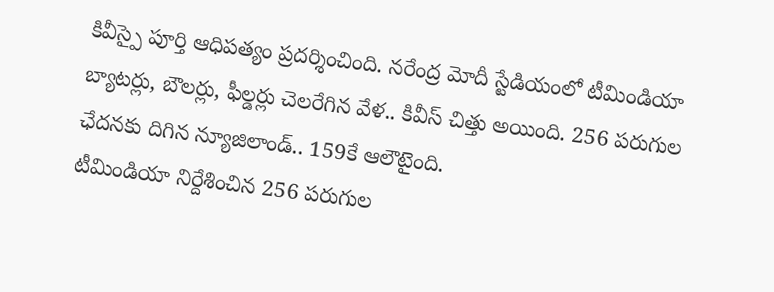కివీస్పై పూర్తి ఆధిపత్యం ప్రదర్శించింది. నరేంద్ర మోదీ స్టేడియంలో టీమిండియా బ్యాటర్లు, బౌలర్లు, ఫీల్డర్లు చెలరేగిన వేళ.. కివీస్ చిత్తు అయింది. 256 పరుగుల ఛేదనకు దిగిన న్యూజిలాండ్.. 159కే ఆలౌటైంది.
టీమిండియా నిర్దేశించిన 256 పరుగుల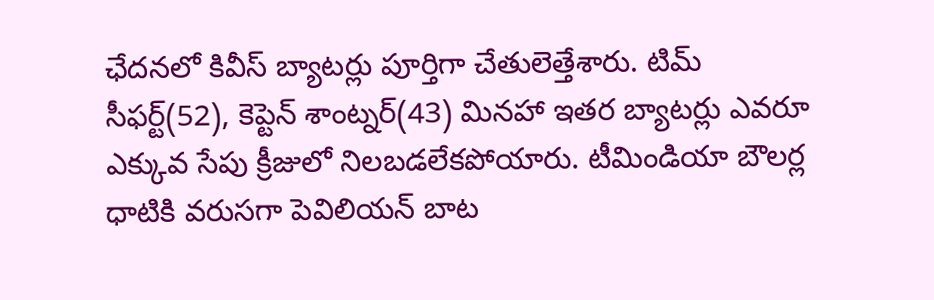ఛేదనలో కివీస్ బ్యాటర్లు పూర్తిగా చేతులెత్తేశారు. టిమ్ సీఫర్ట్(52), కెప్టెన్ శాంట్నర్(43) మినహా ఇతర బ్యాటర్లు ఎవరూ ఎక్కువ సేపు క్రీజులో నిలబడలేకపోయారు. టీమిండియా బౌలర్ల ధాటికి వరుసగా పెవిలియన్ బాట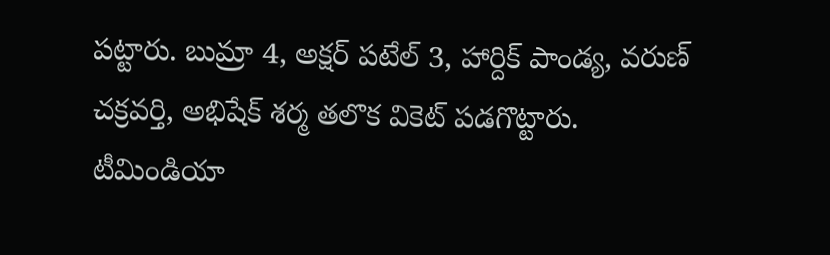పట్టారు. బుమ్రా 4, అక్షర్ పటేల్ 3, హార్దిక్ పాండ్య, వరుణ్ చక్రవర్తి, అభిషేక్ శర్మ తలొక వికెట్ పడగొట్టారు.
టీమిండియా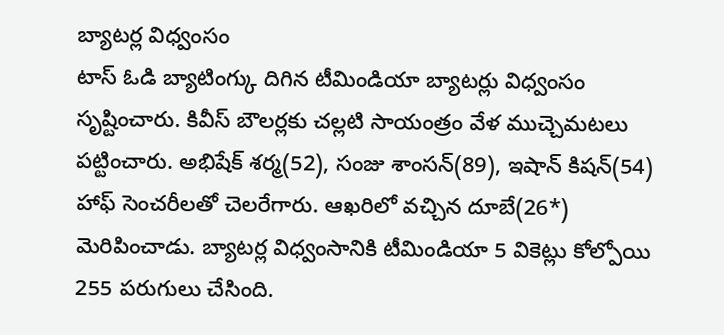బ్యాటర్ల విధ్వంసం
టాస్ ఓడి బ్యాటింగ్కు దిగిన టీమిండియా బ్యాటర్లు విధ్వంసం సృష్టించారు. కివీస్ బౌలర్లకు చల్లటి సాయంత్రం వేళ ముచ్చెమటలు పట్టించారు. అభిషేక్ శర్మ(52), సంజు శాంసన్(89), ఇషాన్ కిషన్(54) హాఫ్ సెంచరీలతో చెలరేగారు. ఆఖరిలో వచ్చిన దూబే(26*) మెరిపించాడు. బ్యాటర్ల విధ్వంసానికి టీమిండియా 5 వికెట్లు కోల్పోయి 255 పరుగులు చేసింది.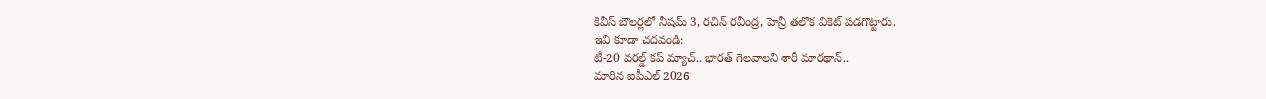కివీస్ బౌలర్లలో నీషమ్ 3, రచిన్ రవీంద్ర, హెన్రీ తలొక వికెట్ పడగొట్టారు.
ఇవి కూడా చదవండి:
టీ-20 వరల్డ్ కప్ మ్యాచ్.. భారత్ గెలవాలని శారీ మారథాన్..
మారిన ఐపీఎల్ 2026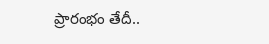ప్రారంభం తేదీ..